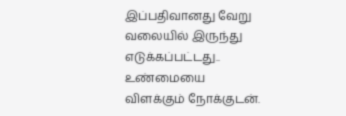இப்பதிவானது வேறு வலையில் இருந்து எடுக்கப்பட்டது.. உண்மையை விளக்கும் நோக்குடன்.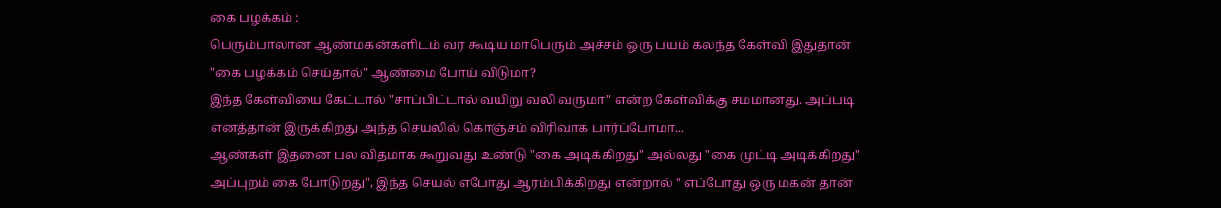கை பழக்கம் :
பெரும்பாலான ஆண்மகன்களிடம் வர கூடிய மாபெரும் அச்சம் ஒரு பயம் கலந்த கேள்வி இதுதான் "கை பழக்கம் செய்தால்" ஆண்மை போய் விடுமா?
இந்த கேள்வியை கேட்டால் "சாப்பிட்டால் வயிறு வலி வருமா" என்ற கேள்விக்கு சமமானது. அப்படி எனத்தான் இருக்கிறது அந்த செயலில் கொஞ்சம் விரிவாக பார்ப்போமா...
ஆண்கள் இதனை பல விதமாக கூறுவது உண்டு "கை அடிக்கிறது" அல்லது "கை முட்டி அடிக்கிறது" அப்புறம் கை போடுறது", இந்த செயல் எபோது ஆரம்பிக்கிறது என்றால் " எப்போது ஒரு மகன் தான்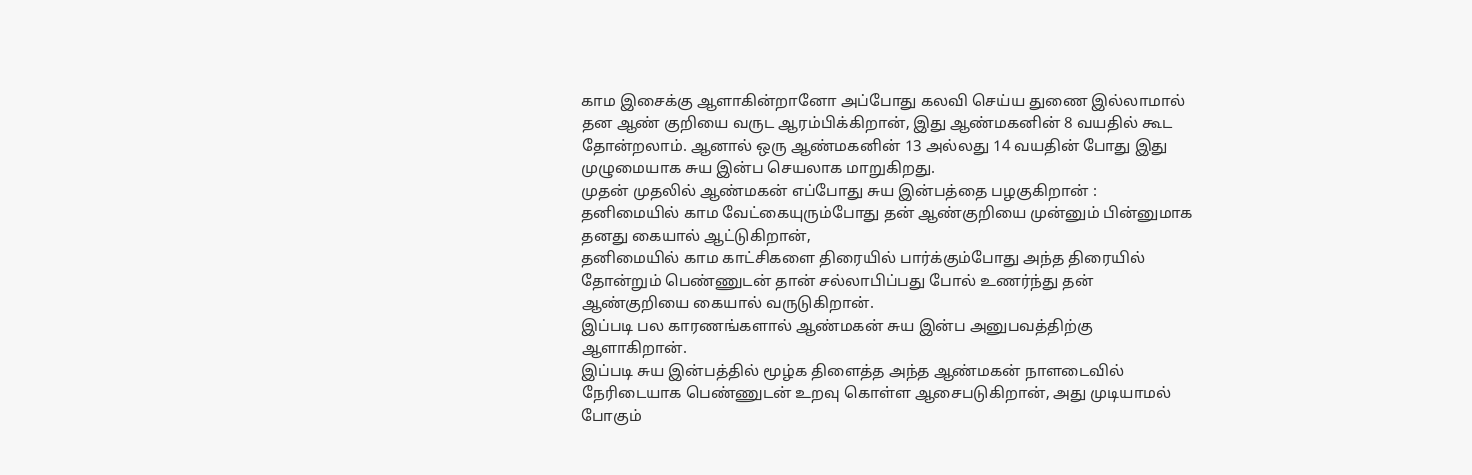காம இசைக்கு ஆளாகின்றானோ அப்போது கலவி செய்ய துணை இல்லாமால் தன ஆண் குறியை வருட ஆரம்பிக்கிறான், இது ஆண்மகனின் 8 வயதில் கூட தோன்றலாம். ஆனால் ஒரு ஆண்மகனின் 13 அல்லது 14 வயதின் போது இது முழுமையாக சுய இன்ப செயலாக மாறுகிறது.
முதன் முதலில் ஆண்மகன் எப்போது சுய இன்பத்தை பழகுகிறான் :
தனிமையில் காம வேட்கையுரும்போது தன் ஆண்குறியை முன்னும் பின்னுமாக தனது கையால் ஆட்டுகிறான்,
தனிமையில் காம காட்சிகளை திரையில் பார்க்கும்போது அந்த திரையில் தோன்றும் பெண்ணுடன் தான் சல்லாபிப்பது போல் உணர்ந்து தன் ஆண்குறியை கையால் வருடுகிறான்.
இப்படி பல காரணங்களால் ஆண்மகன் சுய இன்ப அனுபவத்திற்கு ஆளாகிறான்.
இப்படி சுய இன்பத்தில் மூழ்க திளைத்த அந்த ஆண்மகன் நாளடைவில் நேரிடையாக பெண்ணுடன் உறவு கொள்ள ஆசைபடுகிறான், அது முடியாமல் போகும்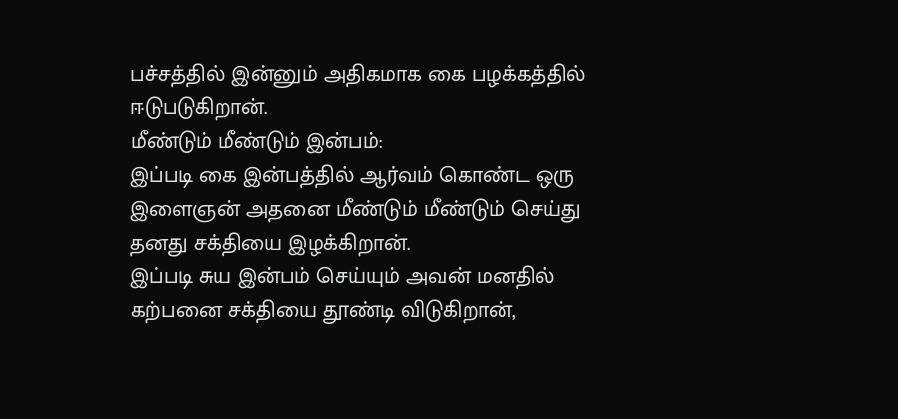பச்சத்தில் இன்னும் அதிகமாக கை பழக்கத்தில் ஈடுபடுகிறான்.
மீண்டும் மீண்டும் இன்பம்:
இப்படி கை இன்பத்தில் ஆர்வம் கொண்ட ஒரு இளைஞன் அதனை மீண்டும் மீண்டும் செய்து தனது சக்தியை இழக்கிறான்.
இப்படி சுய இன்பம் செய்யும் அவன் மனதில் கற்பனை சக்தியை தூண்டி விடுகிறான்,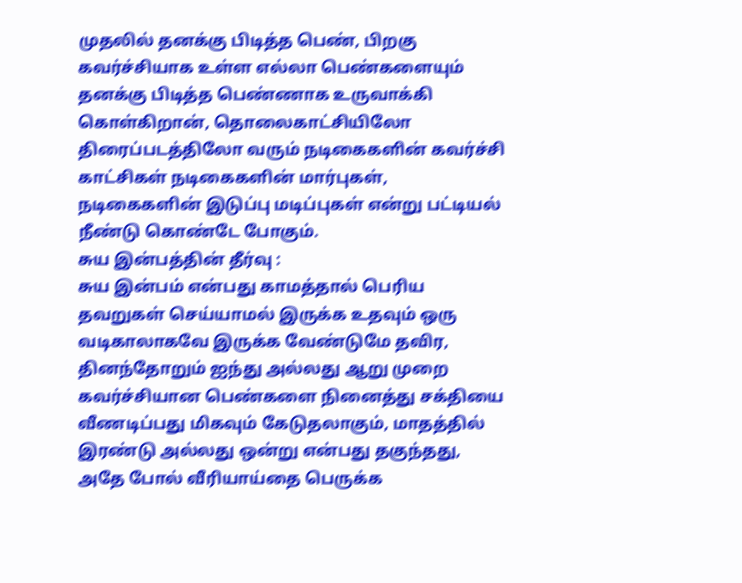முதலில் தனக்கு பிடித்த பெண், பிறகு கவர்ச்சியாக உள்ள எல்லா பெண்களையும் தனக்கு பிடித்த பெண்ணாக உருவாக்கி கொள்கிறான், தொலைகாட்சியிலோ திரைப்படத்திலோ வரும் நடிகைகளின் கவர்ச்சி காட்சிகள் நடிகைகளின் மார்புகள், நடிகைகளின் இடுப்பு மடிப்புகள் என்று பட்டியல் நீண்டு கொண்டே போகும்.
சுய இன்பத்தின் தீர்வு :
சுய இன்பம் என்பது காமத்தால் பெரிய தவறுகள் செய்யாமல் இருக்க உதவும் ஒரு வடிகாலாகவே இருக்க வேண்டுமே தவிர, தினந்தோறும் ஐந்து அல்லது ஆறு முறை கவர்ச்சியான பெண்களை நினைத்து சக்தியை வீணடிப்பது மிகவும் கேடுதலாகும், மாதத்தில் இரண்டு அல்லது ஒன்று என்பது தகுந்தது, அதே போல் வீரியாய்தை பெருக்க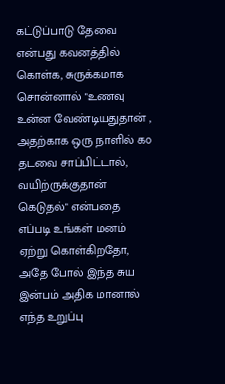கட்டுப்பாடு தேவை என்பது கவனத்தில் கொள்க, சுருக்கமாக சொன்னால் "உணவு உன்ன வேண்டியதுதான் , அதற்காக ஒரு நாளில் ௧௦ தடவை சாப்பிட்டால், வயிற்ருக்குதான் கெடுதல்" என்பதை எப்படி உங்கள் மனம் ஏற்று கொள்கிறதோ, அதே போல் இந்த சுய இன்பம் அதிக மானால் எந்த உறுப்பு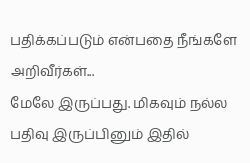பதிக்கப்படும் என்பதை நீங்களே அறிவீர்கள்...
மேலே இருப்பது. மிகவும் நல்ல பதிவு இருப்பினும் இதில்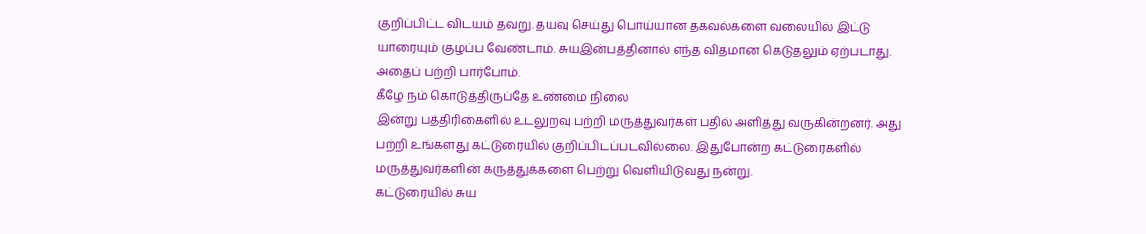குறிப்பிட்ட விடயம் தவறு. தயவு செய்து பொய்யான தகவல்களை வலையில் இட்டு யாரையும் குழப்ப வேண்டாம். சுயஇன்பத்தினால் எந்த விதமான கெடுதலும் ஏற்படாது. அதைப் பற்றி பார்போம்.
கீழே நம் கொடுத்திருப்தே உண்மை நிலை
இன்று பத்திரிகைளில் உடலுறவு பற்றி மருத்துவர்கள் பதில் அளித்து வருகின்றனர். அது பற்றி உங்களது கட்டுரையில் குறிப்பிடப்படவில்லை. இதுபோன்ற கட்டுரைகளில் மருத்துவர்களின் கருத்துக்களை பெற்று வெளியிடுவது நன்று.
கட்டுரையில் சுய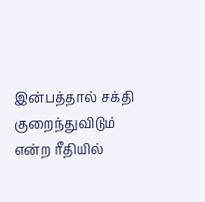இன்பத்தால் சக்தி குறைந்துவிடும் என்ற ரீதியில்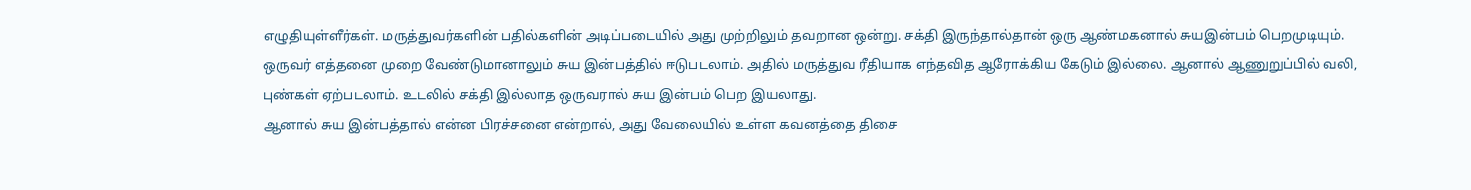எழுதியுள்ளீர்கள். மருத்துவர்களின் பதில்களின் அடிப்படையில் அது முற்றிலும் தவறான ஒன்று. சக்தி இருந்தால்தான் ஒரு ஆண்மகனால் சுயஇன்பம் பெறமுடியும்.
ஒருவர் எத்தனை முறை வேண்டுமானாலும் சுய இன்பத்தில் ஈடுபடலாம். அதில் மருத்துவ ரீதியாக எந்தவித ஆரோக்கிய கேடும் இல்லை. ஆனால் ஆணுறுப்பில் வலி, புண்கள் ஏற்படலாம். உடலில் சக்தி இல்லாத ஒருவரால் சுய இன்பம் பெற இயலாது.
ஆனால் சுய இன்பத்தால் என்ன பிரச்சனை என்றால், அது வேலையில் உள்ள கவனத்தை திசை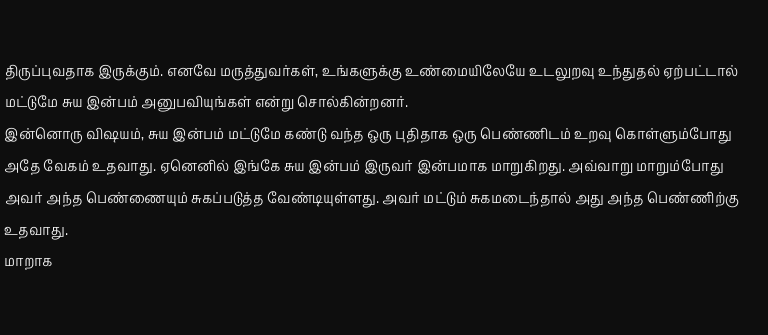திருப்புவதாக இருக்கும். எனவே மருத்துவர்கள், உங்களுக்கு உண்மையிலேயே உடலுறவு உந்துதல் ஏற்பட்டால் மட்டுமே சுய இன்பம் அனுபவியுங்கள் என்று சொல்கின்றனர்.
இன்னொரு விஷயம், சுய இன்பம் மட்டுமே கண்டு வந்த ஒரு புதிதாக ஒரு பெண்ணிடம் உறவு கொள்ளும்போது அதே வேகம் உதவாது. ஏனெனில் இங்கே சுய இன்பம் இருவர் இன்பமாக மாறுகிறது. அவ்வாறு மாறும்போது அவர் அந்த பெண்ணையும் சுகப்படுத்த வேண்டியுள்ளது. அவர் மட்டும் சுகமடைந்தால் அது அந்த பெண்ணிற்கு உதவாது.
மாறாக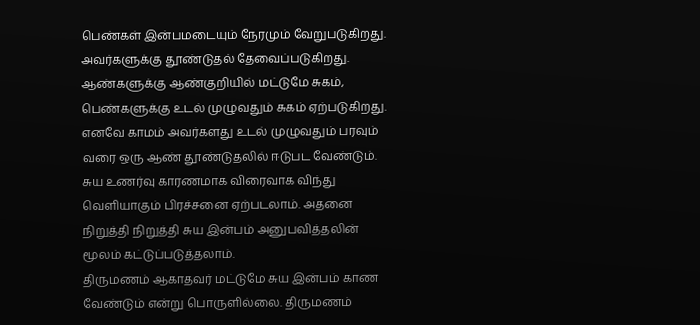பெண்கள் இன்பமடையும் நேரமும் வேறுபடுகிறது. அவர்களுக்கு தூண்டுதல் தேவைப்படுகிறது. ஆண்களுக்கு ஆண்குறியில் மட்டுமே சுகம், பெண்களுக்கு உடல் முழுவதும் சுகம் ஏற்படுகிறது. எனவே காமம் அவர்களது உடல் முழுவதும் பரவும் வரை ஒரு ஆண் தூண்டுதலில் ஈடுபட வேண்டும்.
சுய உணர்வு காரணமாக விரைவாக விந்து வெளியாகும் பிரச்சனை ஏற்படலாம். அதனை நிறுத்தி நிறுத்தி சுய இன்பம் அனுபவித்தலின் மூலம் கட்டுப்படுத்தலாம்.
திருமணம் ஆகாதவர் மட்டுமே சுய இன்பம் காண வேண்டும் என்று பொருளில்லை. திருமணம்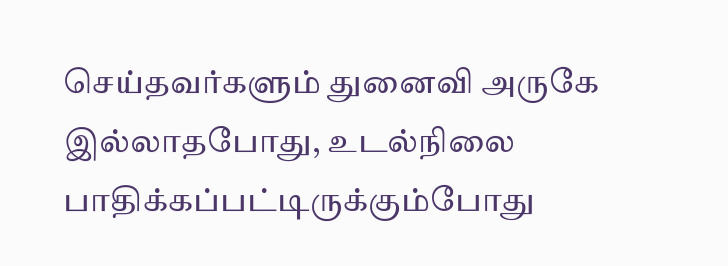செய்தவர்களும் துனைவி அருகே இல்லாதபோது, உடல்நிலை பாதிக்கப்பட்டிருக்கும்போது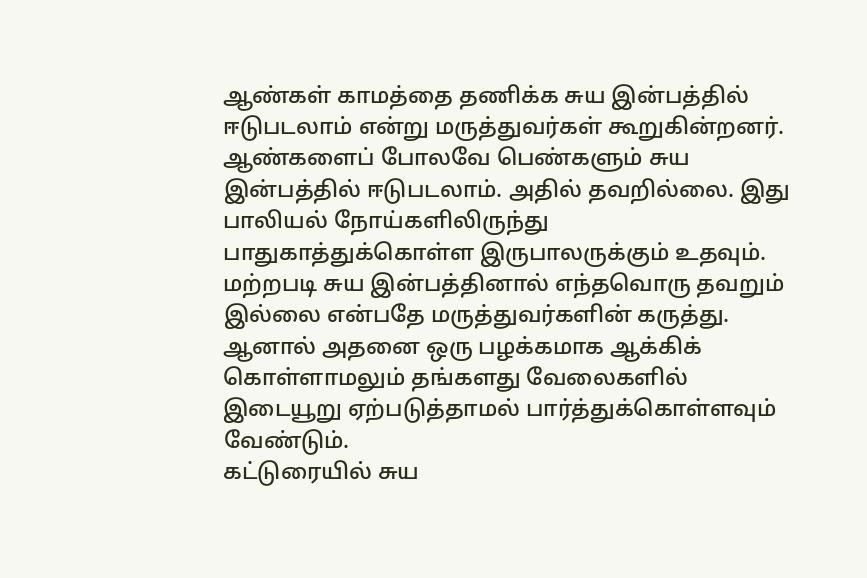ஆண்கள் காமத்தை தணிக்க சுய இன்பத்தில் ஈடுபடலாம் என்று மருத்துவர்கள் கூறுகின்றனர்.
ஆண்களைப் போலவே பெண்களும் சுய இன்பத்தில் ஈடுபடலாம். அதில் தவறில்லை. இது பாலியல் நோய்களிலிருந்து பாதுகாத்துக்கொள்ள இருபாலருக்கும் உதவும்.
மற்றபடி சுய இன்பத்தினால் எந்தவொரு தவறும் இல்லை என்பதே மருத்துவர்களின் கருத்து. ஆனால் அதனை ஒரு பழக்கமாக ஆக்கிக் கொள்ளாமலும் தங்களது வேலைகளில் இடையூறு ஏற்படுத்தாமல் பார்த்துக்கொள்ளவும் வேண்டும்.
கட்டுரையில் சுய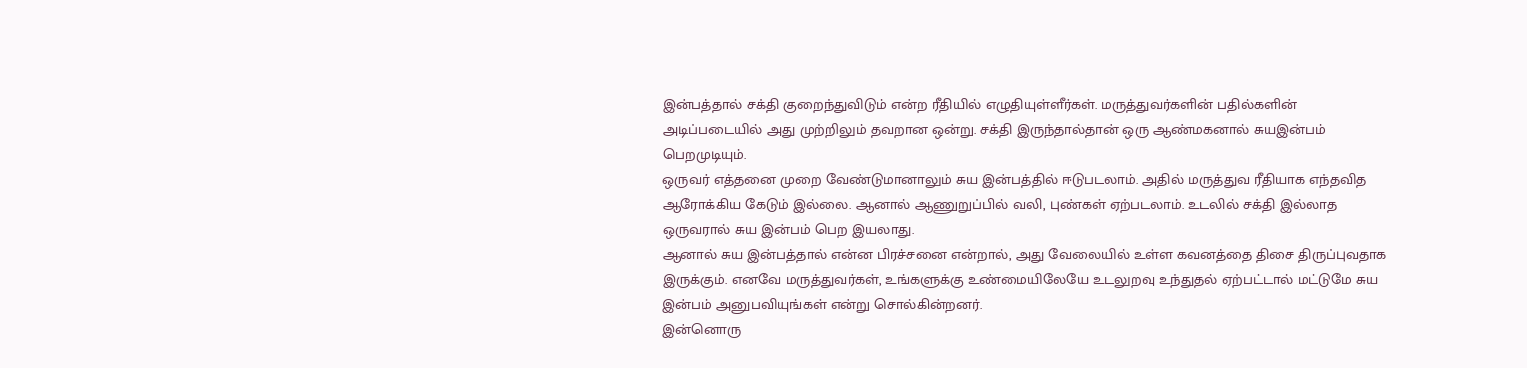இன்பத்தால் சக்தி குறைந்துவிடும் என்ற ரீதியில் எழுதியுள்ளீர்கள். மருத்துவர்களின் பதில்களின் அடிப்படையில் அது முற்றிலும் தவறான ஒன்று. சக்தி இருந்தால்தான் ஒரு ஆண்மகனால் சுயஇன்பம் பெறமுடியும்.
ஒருவர் எத்தனை முறை வேண்டுமானாலும் சுய இன்பத்தில் ஈடுபடலாம். அதில் மருத்துவ ரீதியாக எந்தவித ஆரோக்கிய கேடும் இல்லை. ஆனால் ஆணுறுப்பில் வலி, புண்கள் ஏற்படலாம். உடலில் சக்தி இல்லாத ஒருவரால் சுய இன்பம் பெற இயலாது.
ஆனால் சுய இன்பத்தால் என்ன பிரச்சனை என்றால், அது வேலையில் உள்ள கவனத்தை திசை திருப்புவதாக இருக்கும். எனவே மருத்துவர்கள், உங்களுக்கு உண்மையிலேயே உடலுறவு உந்துதல் ஏற்பட்டால் மட்டுமே சுய இன்பம் அனுபவியுங்கள் என்று சொல்கின்றனர்.
இன்னொரு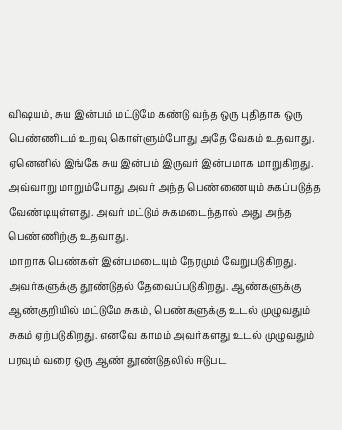விஷயம், சுய இன்பம் மட்டுமே கண்டு வந்த ஒரு புதிதாக ஒரு பெண்ணிடம் உறவு கொள்ளும்போது அதே வேகம் உதவாது. ஏனெனில் இங்கே சுய இன்பம் இருவர் இன்பமாக மாறுகிறது. அவ்வாறு மாறும்போது அவர் அந்த பெண்ணையும் சுகப்படுத்த வேண்டியுள்ளது. அவர் மட்டும் சுகமடைந்தால் அது அந்த பெண்ணிற்கு உதவாது.
மாறாக பெண்கள் இன்பமடையும் நேரமும் வேறுபடுகிறது. அவர்களுக்கு தூண்டுதல் தேவைப்படுகிறது. ஆண்களுக்கு ஆண்குறியில் மட்டுமே சுகம், பெண்களுக்கு உடல் முழுவதும் சுகம் ஏற்படுகிறது. எனவே காமம் அவர்களது உடல் முழுவதும் பரவும் வரை ஒரு ஆண் தூண்டுதலில் ஈடுபட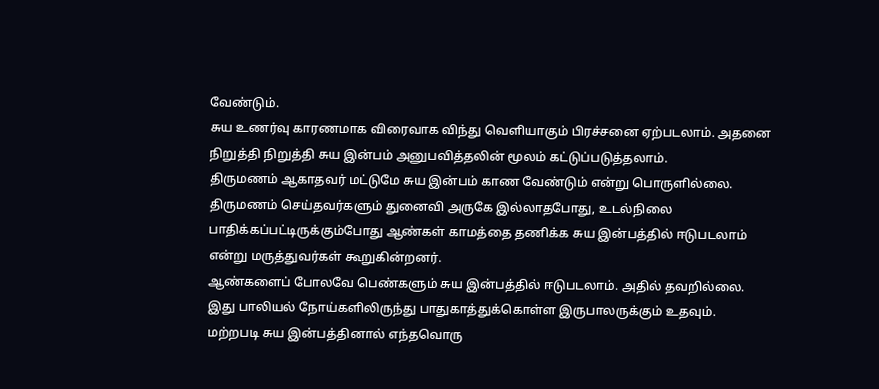வேண்டும்.
சுய உணர்வு காரணமாக விரைவாக விந்து வெளியாகும் பிரச்சனை ஏற்படலாம். அதனை நிறுத்தி நிறுத்தி சுய இன்பம் அனுபவித்தலின் மூலம் கட்டுப்படுத்தலாம்.
திருமணம் ஆகாதவர் மட்டுமே சுய இன்பம் காண வேண்டும் என்று பொருளில்லை. திருமணம் செய்தவர்களும் துனைவி அருகே இல்லாதபோது, உடல்நிலை பாதிக்கப்பட்டிருக்கும்போது ஆண்கள் காமத்தை தணிக்க சுய இன்பத்தில் ஈடுபடலாம் என்று மருத்துவர்கள் கூறுகின்றனர்.
ஆண்களைப் போலவே பெண்களும் சுய இன்பத்தில் ஈடுபடலாம். அதில் தவறில்லை. இது பாலியல் நோய்களிலிருந்து பாதுகாத்துக்கொள்ள இருபாலருக்கும் உதவும்.
மற்றபடி சுய இன்பத்தினால் எந்தவொரு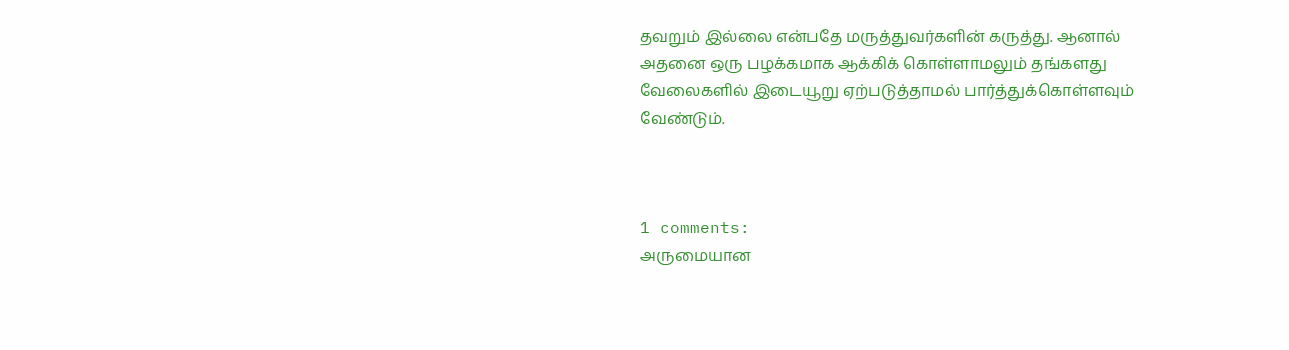தவறும் இல்லை என்பதே மருத்துவர்களின் கருத்து. ஆனால் அதனை ஒரு பழக்கமாக ஆக்கிக் கொள்ளாமலும் தங்களது வேலைகளில் இடையூறு ஏற்படுத்தாமல் பார்த்துக்கொள்ளவும் வேண்டும்.



1 comments:
அருமையான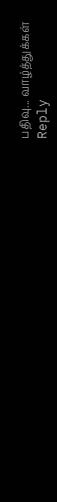பதிவு... வாழ்த்துக்கள்
Reply